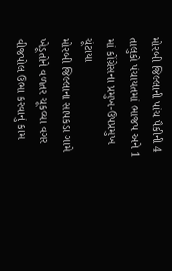મોરબી જિલ્લાની પાંચ પૈકીની 4 તાલુકો પંચાયતમાં ભાજપ અને 1 માં કોંગ્રેસના પ્રમુખ-ઉપપ્રમુખ ચૂંટાયા
મોરબી જિલ્લાના સાપકડા ગામે ખેડૂતોને વળતર ચૂકવ્યા વગર વીજપોલ ઉભા કરવાનું કામ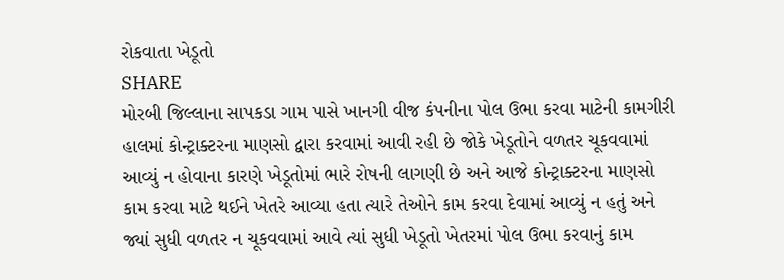રોકવાતા ખેડૂતો
SHARE
મોરબી જિલ્લાના સાપકડા ગામ પાસે ખાનગી વીજ કંપનીના પોલ ઉભા કરવા માટેની કામગીરી હાલમાં કોન્ટ્રાક્ટરના માણસો દ્વારા કરવામાં આવી રહી છે જોકે ખેડૂતોને વળતર ચૂકવવામાં આવ્યું ન હોવાના કારણે ખેડૂતોમાં ભારે રોષની લાગણી છે અને આજે કોન્ટ્રાક્ટરના માણસો કામ કરવા માટે થઈને ખેતરે આવ્યા હતા ત્યારે તેઓને કામ કરવા દેવામાં આવ્યું ન હતું અને જ્યાં સુધી વળતર ન ચૂકવવામાં આવે ત્યાં સુધી ખેડૂતો ખેતરમાં પોલ ઉભા કરવાનું કામ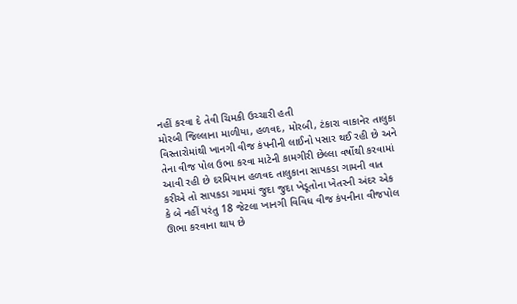નહીં કરવા દે તેવી ચિમકી ઉચ્ચારી હતી
મોરબી જિલ્લાના માળીયા, હળવદ, મોરબી, ટંકારા વાકાનેર તાલુકા વિસ્તારોમાંથી ખાનગી વીજ કંપનીની લાઈનો પસાર થઈ રહી છે અને તેના વીજ પોલ ઉભા કરવા માટેની કામગીરી છેલ્લા વર્ષોથી કરવામાં આવી રહી છે દરમિયાન હળવદ તાલુકાના સાપકડા ગામની વાત કરીએ તો સાપકડા ગામમાં જુદા જુદા ખેડૂતોના ખેતરની અંદર એક કે બે નહીં પરંતુ 18 જેટલા ખાનગી વિવિધ વીજ કંપનીના વીજપોલ ઊભા કરવાના થાય છે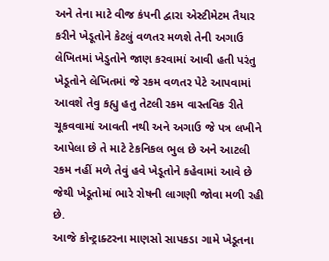અને તેના માટે વીજ કંપની દ્વારા એસ્ટીમેટમ તૈયાર કરીને ખેડૂતોને કેટલું વળતર મળશે તેની અગાઉ લેખિતમાં ખેડુતોને જાણ કરવામાં આવી હતી પરંતુ ખેડૂતોને લેખિતમાં જે રકમ વળતર પેટે આપવામાં આવશે તેવુ કહ્યુ હતુ તેટલી રકમ વાસ્તવિક રીતે ચૂકવવામાં આવતી નથી અને અગાઉ જે પત્ર લખીને આપેલા છે તે માટે ટેકનિકલ ભુલ છે અને આટલી રકમ નહીં મળે તેવું હવે ખેડૂતોને કહેવામાં આવે છે જેથી ખેડૂતોમાં ભારે રોષની લાગણી જોવા મળી રહી છે.
આજે કોન્ટ્રાક્ટરના માણસો સાપકડા ગામે ખેડૂતના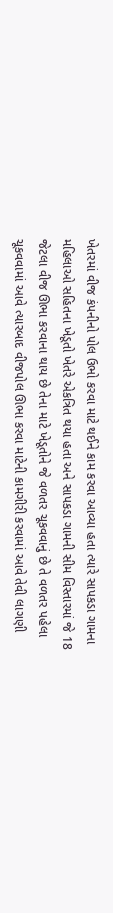ખેતરમાં વીજ કંપનીનો પોલ ઉભો કરવા માટે થઈને કામ કરવા આવ્યા હતા ત્યારે સાપકડા ગામના મહિલાઓ સહિતના ખેડૂતો ખેતરે એકત્રિત થયા હતા અને સાપકડા ગામની સીમ વિસ્તારમાં જે 18 જેટલા વીજ ઊભા કરવાના થાય છે તેના માટે ખેડૂતોને જે વળતર ચૂકવવાનું છે તે વળતર પહેલા ચૂકવવામાં આવે ત્યારબાદ વીજપોલ ઊભા કરવા માટેની કામગીરી કરવામાં આવે તેવી લાગણી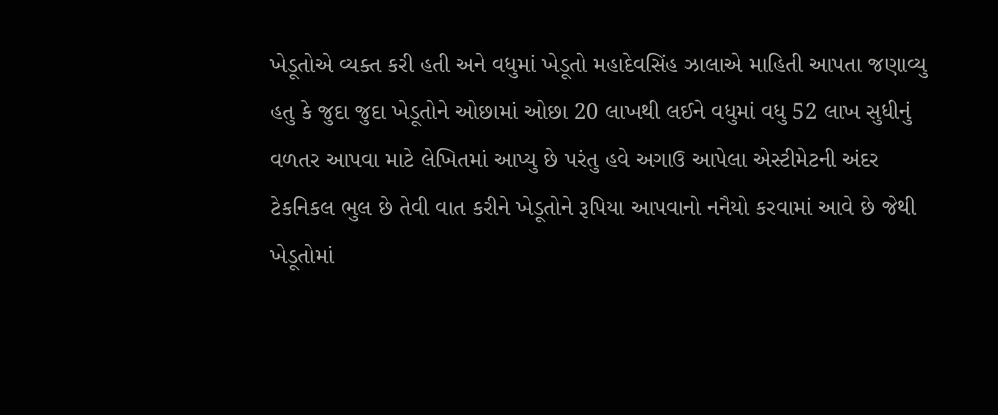ખેડૂતોએ વ્યક્ત કરી હતી અને વધુમાં ખેડૂતો મહાદેવસિંહ ઝાલાએ માહિતી આપતા જણાવ્યુ હતુ કે જુદા જુદા ખેડૂતોને ઓછામાં ઓછા 20 લાખથી લઈને વધુમાં વધુ 52 લાખ સુધીનું વળતર આપવા માટે લેખિતમાં આપ્યુ છે પરંતુ હવે અગાઉ આપેલા એસ્ટીમેટની અંદર ટેકનિકલ ભુલ છે તેવી વાત કરીને ખેડૂતોને રૂપિયા આપવાનો નનૈયો કરવામાં આવે છે જેથી ખેડૂતોમાં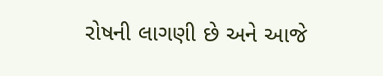રોષની લાગણી છે અને આજે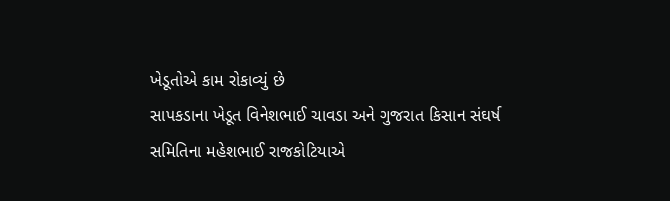ખેડૂતોએ કામ રોકાવ્યું છે
સાપકડાના ખેડૂત વિનેશભાઈ ચાવડા અને ગુજરાત કિસાન સંઘર્ષ સમિતિના મહેશભાઈ રાજકોટિયાએ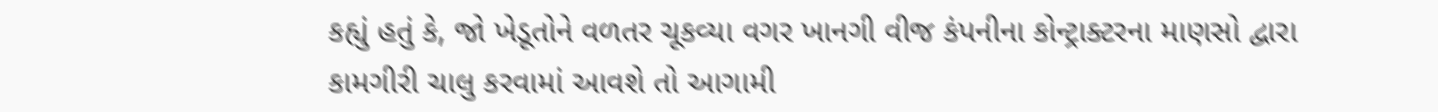કહ્યું હતું કે, જો ખેડૂતોને વળતર ચૂકવ્યા વગર ખાનગી વીજ કંપનીના કોન્ટ્રાક્ટરના માણસો દ્વારા કામગીરી ચાલુ કરવામાં આવશે તો આગામી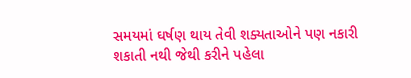સમયમાં ઘર્ષણ થાય તેવી શક્યતાઓને પણ નકારી શકાતી નથી જેથી કરીને પહેલા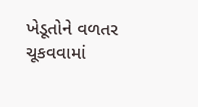ખેડૂતોને વળતર ચૂકવવામાં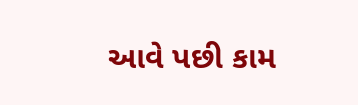આવે પછી કામ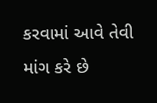કરવામાં આવે તેવી માંગ કરે છે